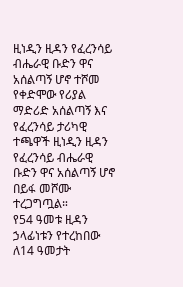ዚነዲን ዚዳን የፈረንሳይ ብሔራዊ ቡድን ዋና አሰልጣኝ ሆኖ ተሾመ
የቀድሞው የሪያል ማድሪድ አሰልጣኝ እና የፈረንሳይ ታሪካዊ ተጫዋች ዚነዲን ዚዳን የፈረንሳይ ብሔራዊ ቡድን ዋና አሰልጣኝ ሆኖ በይፋ መሾሙ ተረጋግጧል።
የ54 ዓመቱ ዚዳን ኃላፊነቱን የተረከበው ለ14 ዓመታት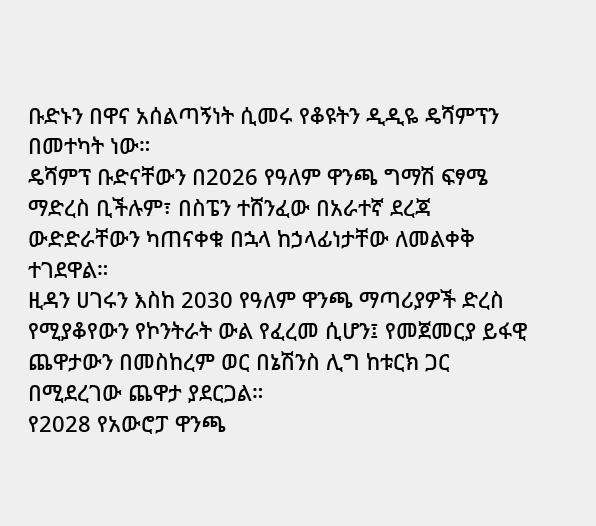ቡድኑን በዋና አሰልጣኝነት ሲመሩ የቆዩትን ዲዲዬ ዴሻምፕን በመተካት ነው።
ዴሻምፕ ቡድናቸውን በ2026 የዓለም ዋንጫ ግማሽ ፍፃሜ ማድረስ ቢችሉም፣ በስፔን ተሸንፈው በአራተኛ ደረጃ ውድድራቸውን ካጠናቀቁ በኋላ ከኃላፊነታቸው ለመልቀቅ ተገደዋል።
ዚዳን ሀገሩን እስከ 2030 የዓለም ዋንጫ ማጣሪያዎች ድረስ የሚያቆየውን የኮንትራት ውል የፈረመ ሲሆን፤ የመጀመርያ ይፋዊ ጨዋታውን በመስከረም ወር በኔሽንስ ሊግ ከቱርክ ጋር በሚደረገው ጨዋታ ያደርጋል።
የ2028 የአውሮፓ ዋንጫ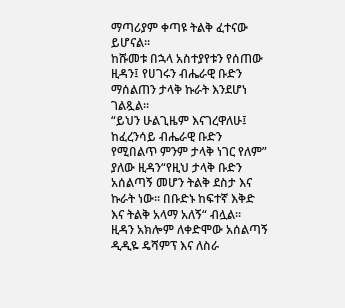ማጣሪያም ቀጣዩ ትልቅ ፈተናው ይሆናል።
ከሹመቱ በኋላ አስተያየቱን የሰጠው ዚዳን፤ የሀገሩን ብሔራዊ ቡድን ማሰልጠን ታላቅ ኩራት እንደሆነ ገልጿል።
“ይህን ሁልጊዜም እናገረዋለሁ፤ ከፈረንሳይ ብሔራዊ ቡድን የሚበልጥ ምንም ታላቅ ነገር የለም” ያለው ዚዳን“የዚህ ታላቅ ቡድን አሰልጣኝ መሆን ትልቅ ደስታ እና ኩራት ነው። በቡድኑ ከፍተኛ እቅድ እና ትልቅ አላማ አለኝ“ ብሏል።
ዚዳን አክሎም ለቀድሞው አሰልጣኝ ዲዲዬ ዴሻምፕ እና ለስራ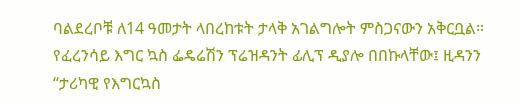ባልደረቦቹ ለ14 ዓመታት ላበረከቱት ታላቅ አገልግሎት ምስጋናውን አቅርቧል።
የፈረንሳይ እግር ኳስ ፌዴሬሽን ፕሬዝዳንት ፊሊፕ ዲያሎ በበኩላቸው፤ ዚዳንን “ታሪካዊ የእግርኳስ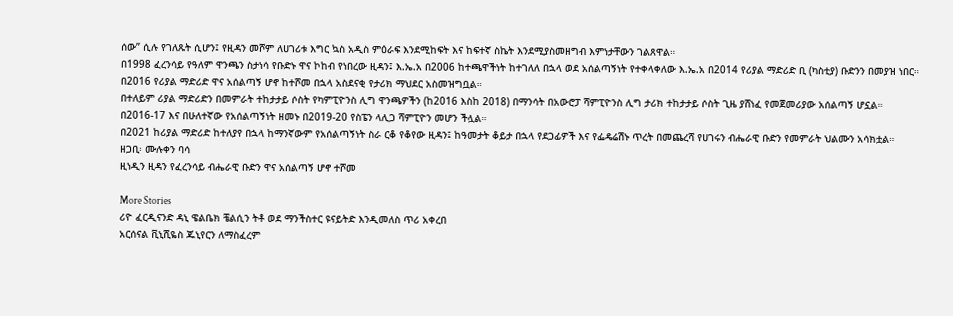ሰው” ሲሉ የገለጹት ሲሆን፤ የዚዳን መሾም ለሀገሪቱ እግር ኳስ አዲስ ምዕራፍ እንደሚከፍት እና ከፍተኛ ስኬት እንደሚያስመዘግብ እምነታቸውን ገልጸዋል።
በ1998 ፈረንሳይ የዓለም ዋንጫን ስታነሳ የቡድኑ ዋና ኮከብ የነበረው ዚዳን፤ እ.ኤ.አ በ2006 ከተጫዋችነት ከተገለለ በኋላ ወደ አሰልጣኝነት የተቀላቀለው እ.ኤ.አ በ2014 የሪያል ማድሪድ ቢ (ካስቲያ) ቡድንን በመያዝ ነበር።
በ2016 የሪያል ማድሪድ ዋና አሰልጣኝ ሆኖ ከተሾመ በኋላ አስደናቂ የታሪክ ማህደር አስመዝግቧል።
በተለይም ሪያል ማድሪድን በመምራት ተከታታይ ሶስት የካምፒዮንስ ሊግ ዋንጫዎችን (ከ2016 እስከ 2018) በማንሳት በአውሮፓ ሻምፒዮንስ ሊግ ታሪክ ተከታታይ ሶስት ጊዜ ያሸነፈ የመጀመሪያው አሰልጣኝ ሆኗል።
በ2016-17 እና በሁለተኛው የአሰልጣኝነት ዘመኑ በ2019-20 የስፔን ላሊጋ ሻምፒዮን መሆን ችሏል።
በ2021 ከሪያል ማድሪድ ከተለያየ በኋላ ከማንኛውም የአሰልጣኝነት ስራ ርቆ የቆየው ዚዳን፤ ከዓመታት ቆይታ በኋላ የደጋፊዎች እና የፌዴሬሽኑ ጥረት በመጨረሻ የሀገሩን ብሔራዊ ቡድን የመምራት ህልሙን አሳክቷል።
ዘጋቢ፡ ሙሉቀን ባሳ
ዚነዲን ዚዳን የፈረንሳይ ብሔራዊ ቡድን ዋና አሰልጣኝ ሆኖ ተሾመ

More Stories
ሪዮ ፈርዲናንድ ዳኒ ዌልቤክ ቼልሲን ትቶ ወደ ማንችስተር ዩናይትድ እንዲመለስ ጥሪ አቀረበ
አርሰናል ቪኒሺዬስ ጁኒየርን ለማስፈረም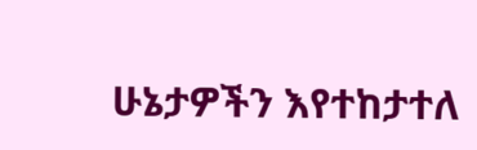ሁኔታዎችን እየተከታተለ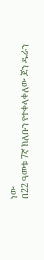ነው
በ22 ዓመቱ 7ኛ ክለቡን የተቀላቀለው ጆን ዱራን